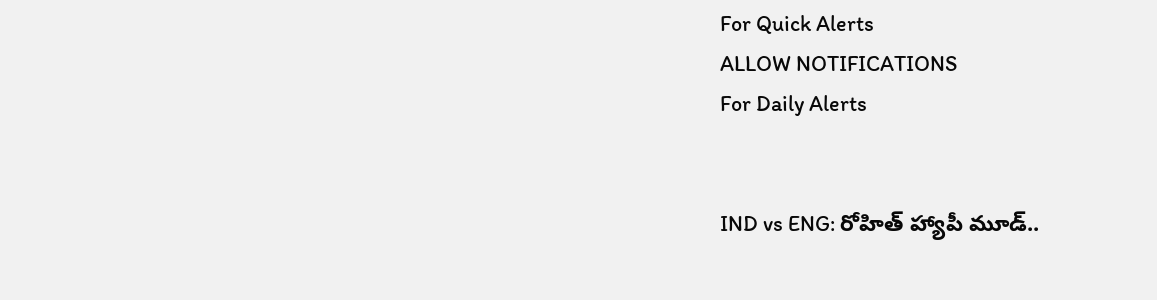For Quick Alerts
ALLOW NOTIFICATIONS
For Daily Alerts


IND vs ENG: రోహిత్ హ్యాపీ మూడ్..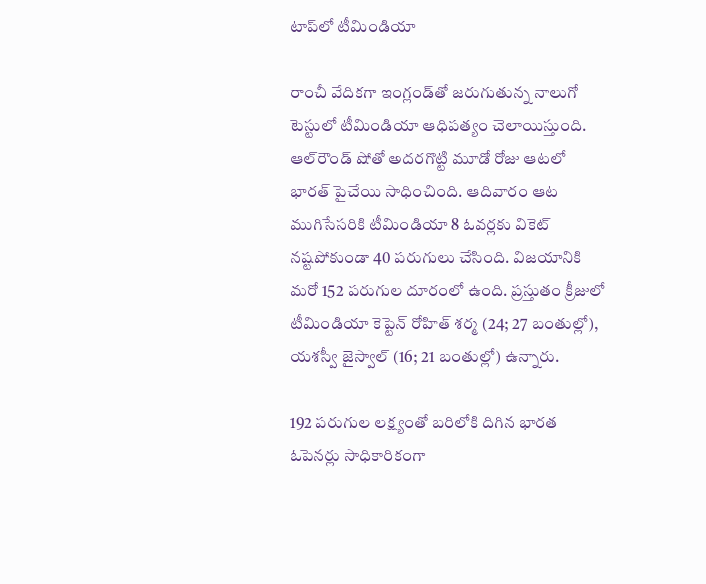టాప్‌లో టీమిండియా

రాంచీ వేదికగా ఇంగ్లండ్‌తో జరుగుతున్న నాలుగో టెస్టులో టీమిండియా ఆధిపత్యం చెలాయిస్తుంది. ఆల్‌రౌండ్ షోతో అదరగొట్టి మూడో రోజు ఆటలో భారత్ పైచేయి సాధించింది. ఆదివారం ఆట ముగిసేసరికి టీమిండియా 8 ఓవర్లకు వికెట్ నష్టపోకుండా 40 పరుగులు చేసింది. విజయానికి మరో 152 పరుగుల దూరంలో ఉంది. ప్రస్తుతం క్రీజులో టీమిండియా కెప్టెన్ రోహిత్ శర్మ (24; 27 బంతుల్లో), యశస్వీ జైస్వాల్ (16; 21 బంతుల్లో) ఉన్నారు.

192 పరుగుల లక్ష్యంతో బరిలోకి దిగిన భారత ఓపెనర్లు సాధికారికంగా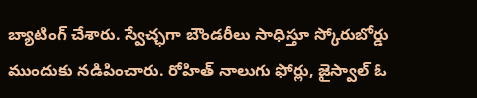బ్యాటింగ్ చేశారు. స్వేచ్ఛగా బౌండరీలు సాధిస్తూ స్కోరుబోర్డు ముందుకు నడిపించారు. రోహిత్ నాలుగు ఫోర్లు, జైస్వాల్ ఓ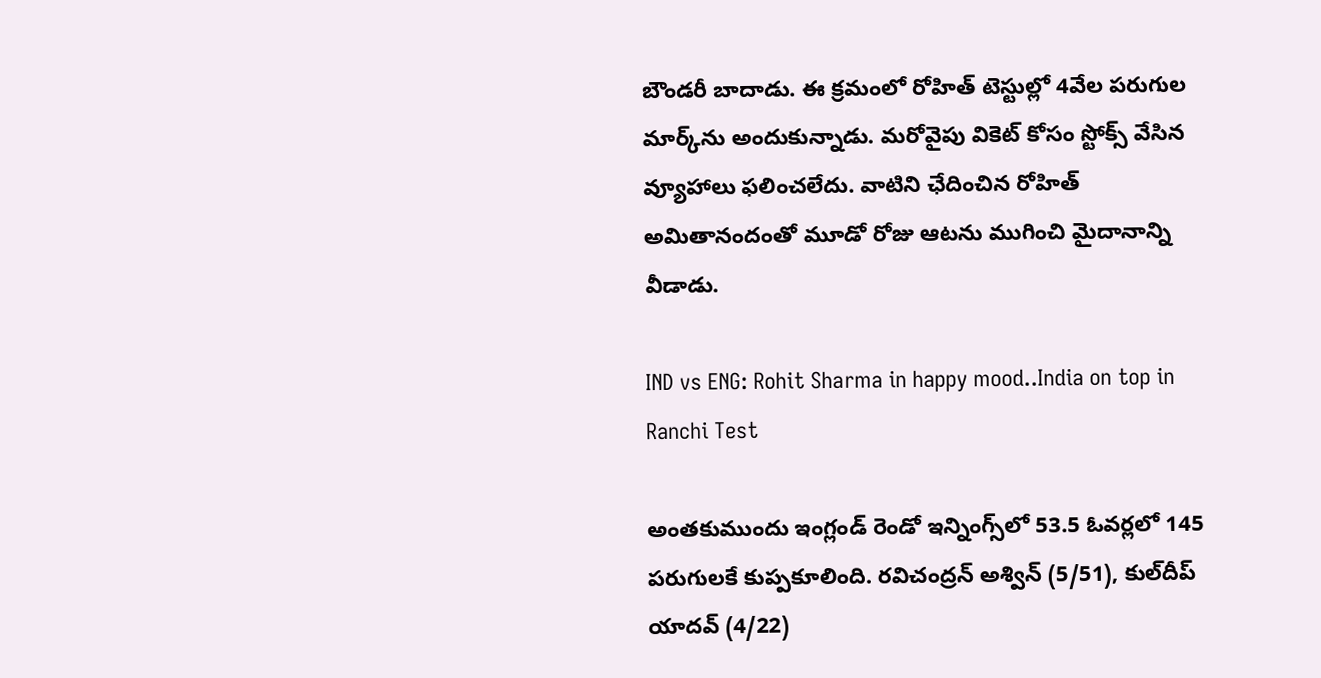బౌండరీ బాదాడు. ఈ క్రమంలో రోహిత్ టెస్టుల్లో 4వేల పరుగుల మార్క్‌ను అందుకున్నాడు. మరోవైపు వికెట్ కోసం స్టోక్స్ వేసిన వ్యూహాలు ఫలించలేదు. వాటిని ఛేదించిన రోహిత్ అమితానందంతో మూడో రోజు ఆటను ముగించి మైదానాన్ని వీడాడు.

IND vs ENG: Rohit Sharma in happy mood..India on top in Ranchi Test

అంతకుముందు ఇంగ్లండ్ రెండో ఇన్నింగ్స్‌లో 53.5 ఓవర్లలో 145 పరుగులకే కుప్పకూలింది. రవిచంద్రన్ అశ్విన్ (5/51), కుల్‌దీప్ యాదవ్ (4/22)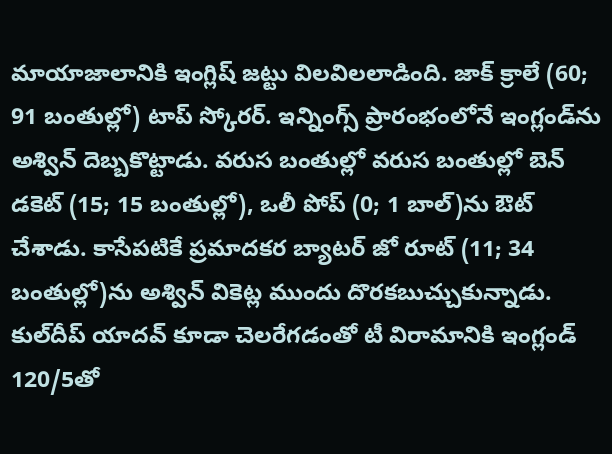మాయాజాలానికి ఇంగ్లిష్ జట్టు విలవిలలాడింది. జాక్ క్రాలే (60; 91 బంతుల్లో) టాప్ స్కోరర్. ఇన్నింగ్స్ ప్రారంభంలోనే ఇంగ్లండ్‌ను అశ్విన్ దెబ్బకొట్టాడు. వరుస బంతుల్లో వరుస బంతుల్లో బెన్ డకెట్ (15; 15 బంతుల్లో), ఒలీ పోప్ (0; 1 బాల్)ను ఔట్ చేశాడు. కాసేపటికే ప్రమాదకర బ్యాటర్ జో రూట్ (11; 34 బంతుల్లో)ను అశ్విన్ వికెట్ల ముందు దొరకబుచ్చుకున్నాడు. కు‌ల్‌దీప్ యాదవ్‌ కూడా చెలరేగడంతో టీ విరామానికి ఇంగ్లండ్ 120/5తో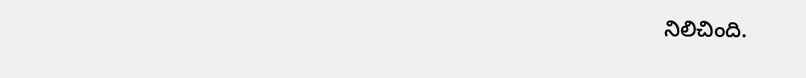నిలిచింది.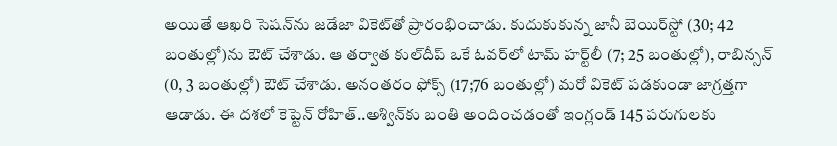అయితే ఆఖరి సెషన్‌ను జడేజా వికెట్‌తో ప్రారంభించాడు. కుదుకుకున్న జానీ బెయిర్‌స్టో (30; 42 బంతుల్లో)ను ఔట్ చేశాడు. ఆ తర్వాత కుల్‌దీప్ ఒకే ఓవర్‌లో టామ్ హర్ట్‌లీ (7; 25 బంతుల్లో), రాబిన్సన్ (0, 3 బంతుల్లో) ఔట్ చేశాడు. అనంతరం ఫోక్స్ (17;76 బంతుల్లో) మరో వికెట్ పడకుండా జాగ్రత్తగా ఆడాడు. ఈ దశలో కెప్టెన్ రోహిత్..అశ్విన్‌కు బంతి అందించడంతో ఇంగ్లండ్ 145 పరుగులకు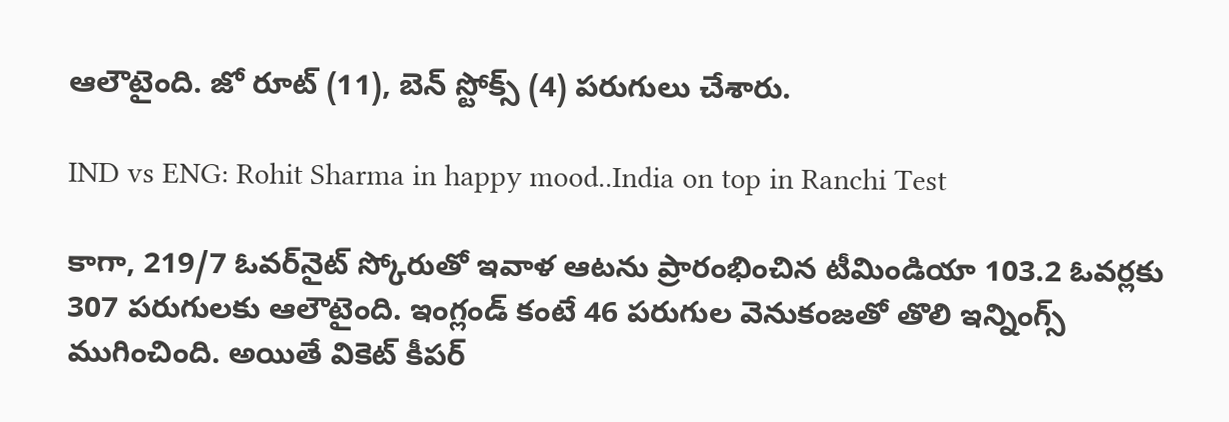ఆలౌటైంది. జో రూట్ (11), బెన్ స్టోక్స్ (4) పరుగులు చేశారు.

IND vs ENG: Rohit Sharma in happy mood..India on top in Ranchi Test

కాగా, 219/7 ఓవర్‌నైట్ స్కోరుతో ఇవాళ ఆటను ప్రారంభించిన టీమిండియా 103.2 ఓవర్లకు 307 పరుగులకు ఆలౌటైంది. ఇంగ్లండ్ కంటే 46 పరుగుల వెనుకంజతో తొలి ఇన్నింగ్స్ ముగించింది. అయితే వికెట్ కీపర్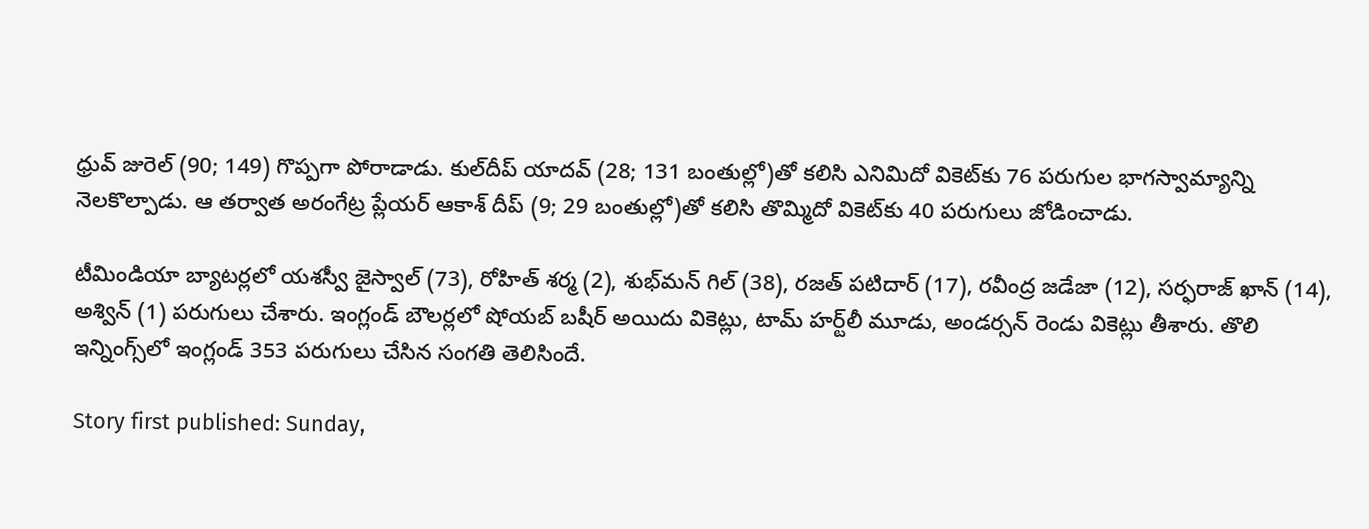ధ్రువ్ జురెల్ (90; 149) గొప్పగా పోరాడాడు. కుల్‌దీప్ యాదవ్ (28; 131 బంతుల్లో)తో కలిసి ఎనిమిదో వికెట్‌కు 76 పరుగుల భాగస్వామ్యాన్ని నెలకొల్పాడు. ఆ తర్వాత అరంగేట్ర ప్లేయర్ ఆకాశ్ దీప్ (9; 29 బంతుల్లో)తో కలిసి తొమ్మిదో వికెట్‌కు 40 పరుగులు జోడించాడు.

టీమిండియా బ్యాటర్లలో యశస్వీ జైస్వాల్ (73), రోహిత్ శర్మ (2), శుభ్‌మన్ గిల్ (38), రజత్ పటిదార్ (17), రవీంద్ర జడేజా (12), సర్ఫరాజ్ ఖాన్ (14), అశ్విన్ (1) పరుగులు చేశారు. ఇంగ్లండ్ బౌలర్లలో షోయబ్ బషీర్ అయిదు వికెట్లు, టామ్ హర్ట్‌లీ మూడు, అండర్సన్ రెండు వికెట్లు తీశారు. తొలి ఇన్నింగ్స్‌లో ఇంగ్లండ్ 353 పరుగులు చేసిన సంగతి తెలిసిందే.

Story first published: Sunday,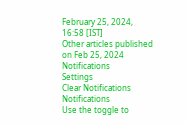February 25, 2024, 16:58 [IST]
Other articles published on Feb 25, 2024
Notifications
Settings
Clear Notifications
Notifications
Use the toggle to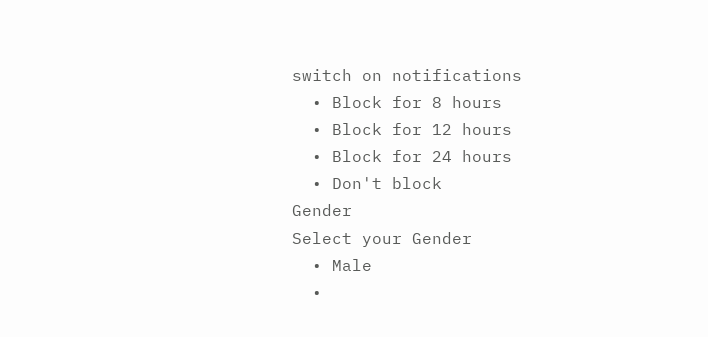switch on notifications
  • Block for 8 hours
  • Block for 12 hours
  • Block for 24 hours
  • Don't block
Gender
Select your Gender
  • Male
  •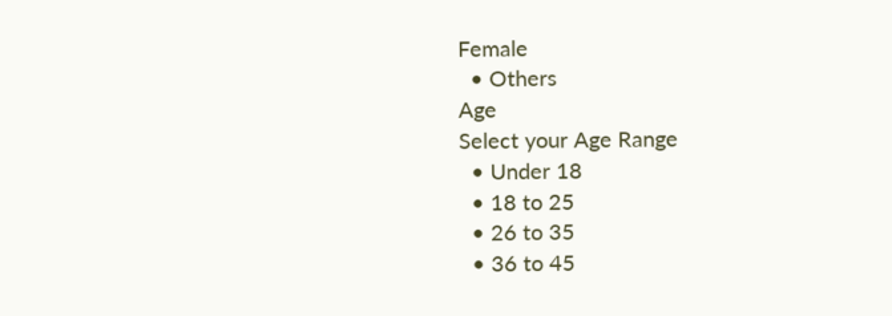Female
  • Others
Age
Select your Age Range
  • Under 18
  • 18 to 25
  • 26 to 35
  • 36 to 45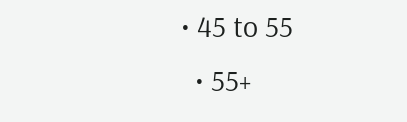• 45 to 55
  • 55+